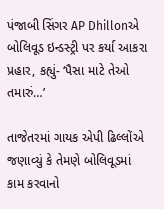પંજાબી સિંગર AP Dhillonએ બોલિવૂડ ઇન્ડસ્ટ્રી પર કર્યા આકરા પ્રહાર, કહ્યું- ‘પૈસા માટે તેઓ તમારું…’

તાજેતરમાં ગાયક એપી ઢિલ્લોંએ જણાવ્યું કે તેમણે બોલિવૂડમાં કામ કરવાનો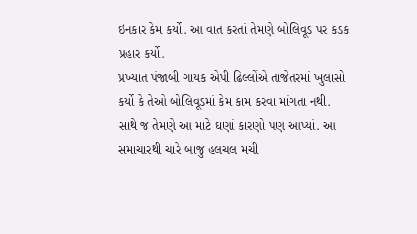ઇનકાર કેમ કર્યો. આ વાત કરતાં તેમણે બોલિવૂડ પર કડક પ્રહાર કર્યો.
પ્રખ્યાત પંજાબી ગાયક એપી ઢિલ્લોંએ તાજેતરમાં ખુલાસો કર્યો કે તેઓ બોલિવૂડમાં કેમ કામ કરવા માંગતા નથી. સાથે જ તેમણે આ માટે ઘણાં કારણો પણ આપ્યાં. આ સમાચારથી ચારે બાજુ હલચલ મચી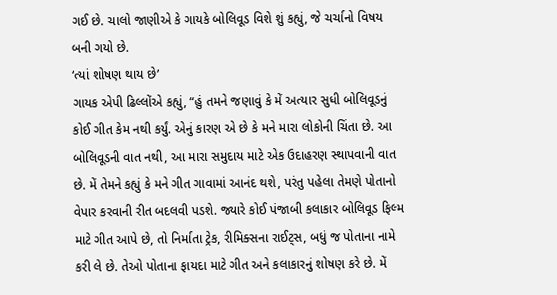ગઈ છે. ચાલો જાણીએ કે ગાયકે બોલિવૂડ વિશે શું કહ્યું, જે ચર્ચાનો વિષય બની ગયો છે.
‘ત્યાં શોષણ થાય છે’
ગાયક એપી ઢિલ્લોંએ કહ્યું, “હું તમને જણાવું કે મેં અત્યાર સુધી બોલિવૂડનું કોઈ ગીત કેમ નથી કર્યું. એનું કારણ એ છે કે મને મારા લોકોની ચિંતા છે. આ બોલિવૂડની વાત નથી, આ મારા સમુદાય માટે એક ઉદાહરણ સ્થાપવાની વાત છે. મેં તેમને કહ્યું કે મને ગીત ગાવામાં આનંદ થશે, પરંતુ પહેલા તેમણે પોતાનો વેપાર કરવાની રીત બદલવી પડશે. જ્યારે કોઈ પંજાબી કલાકાર બોલિવૂડ ફિલ્મ માટે ગીત આપે છે, તો નિર્માતા ટ્રેક, રીમિક્સના રાઈટ્સ, બધું જ પોતાના નામે કરી લે છે. તેઓ પોતાના ફાયદા માટે ગીત અને કલાકારનું શોષણ કરે છે. મેં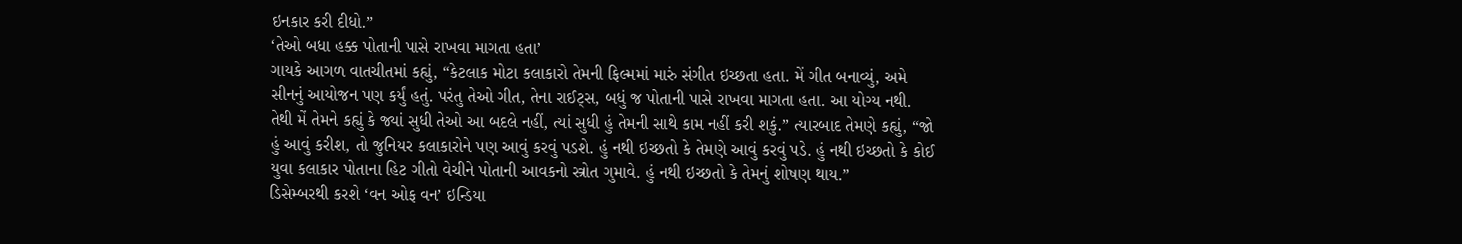ઇનકાર કરી દીધો.”
‘તેઓ બધા હક્ક પોતાની પાસે રાખવા માગતા હતા’
ગાયકે આગળ વાતચીતમાં કહ્યું, “કેટલાક મોટા કલાકારો તેમની ફિલ્મમાં મારું સંગીત ઇચ્છતા હતા. મેં ગીત બનાવ્યું, અમે સીનનું આયોજન પણ કર્યું હતું. પરંતુ તેઓ ગીત, તેના રાઈટ્સ, બધું જ પોતાની પાસે રાખવા માગતા હતા. આ યોગ્ય નથી. તેથી મેં તેમને કહ્યું કે જ્યાં સુધી તેઓ આ બદલે નહીં, ત્યાં સુધી હું તેમની સાથે કામ નહીં કરી શકું.” ત્યારબાદ તેમણે કહ્યું, “જો હું આવું કરીશ, તો જુનિયર કલાકારોને પણ આવું કરવું પડશે. હું નથી ઇચ્છતો કે તેમણે આવું કરવું પડે. હું નથી ઇચ્છતો કે કોઈ યુવા કલાકાર પોતાના હિટ ગીતો વેચીને પોતાની આવકનો સ્ત્રોત ગુમાવે. હું નથી ઇચ્છતો કે તેમનું શોષણ થાય.”
ડિસેમ્બરથી કરશે ‘વન ઓફ વન’ ઇન્ડિયા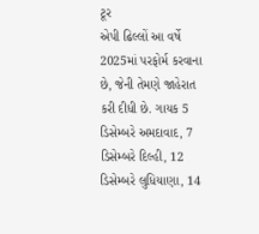ટૂર
એપી ઢિલ્લોં આ વર્ષે 2025માં પરફોર્મ કરવાના છે, જેની તેમણે જાહેરાત કરી દીધી છે. ગાયક 5 ડિસેમ્બરે અમદાવાદ, 7 ડિસેમ્બરે દિલ્હી, 12 ડિસેમ્બરે લુધિયાણા, 14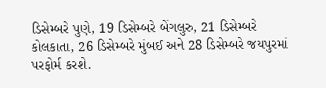ડિસેમ્બરે પુણે, 19 ડિસેમ્બરે બેંગલુરુ, 21 ડિસેમ્બરે કોલકાતા, 26 ડિસેમ્બરે મુંબઈ અને 28 ડિસેમ્બરે જયપુરમાં પરફોર્મ કરશે.